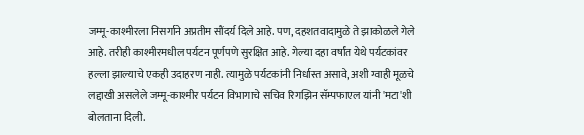जम्मू-काश्मीरला निसर्गाने अप्रतीम सौंदर्य दिले आहे. पण, दहशतवादामुळे ते झाकोळले गेले आहे. तरीही काश्मीरमधील पर्यटन पूर्णपणे सुरक्षित आहे. गेल्या दहा वर्षांत येथे पर्यटकांवर हल्ला झाल्याचे एकही उदाहरण नाही. त्यामुळे पर्यटकांनी निर्धास्त असावे, अशी ग्वाही मूळचे लद्दाखी असलेले जम्मू-काश्मीर पर्यटन विभागाचे सचिव रिगझिन सॅम्पफाएल यांनी 'मटा'शी बोलताना दिली.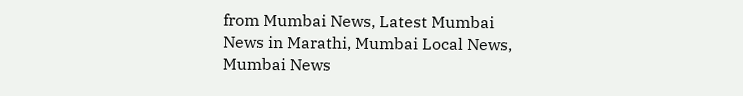from Mumbai News, Latest Mumbai News in Marathi, Mumbai Local News, Mumbai News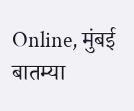Online, मुंबई बातम्या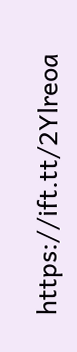https://ift.tt/2Ylreoa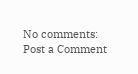No comments:
Post a Comment